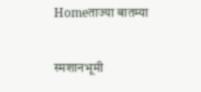Homeताज्या बातम्या

स्मशानभूमी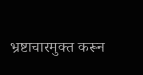भ्रष्टाचारमुक्त करून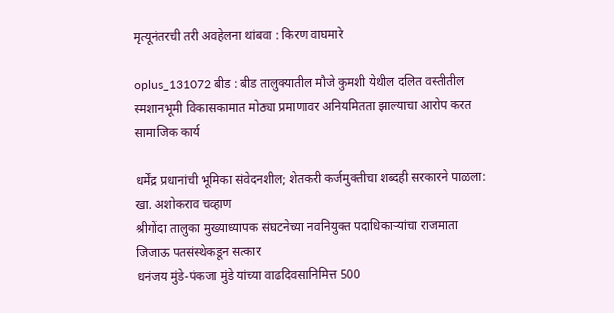मृत्यूनंतरची तरी अवहेलना थांबवा : किरण वाघमारे

oplus_131072 बीड : बीड तालुक्यातील मौजे कुमशी येथील दलित वस्तीतील स्मशानभूमी विकासकामात मोठ्या प्रमाणावर अनियमितता झाल्याचा आरोप करत सामाजिक कार्य

धर्मेंद्र प्रधानांची भूमिका संवेदनशील; शेतकरी कर्जमुक्तीचा शब्दही सरकारने पाळला: खा. अशोकराव चव्हाण
श्रीगोंदा तालुका मुख्याध्यापक संघटनेच्या नवनियुक्त पदाधिकाऱ्यांचा राजमाता जिजाऊ पतसंस्थेकडून सत्कार
धनंजय मुंडे-पंकजा मुंडे यांच्या वाढदिवसानिमित्त 500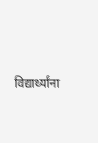विद्यार्थ्यांना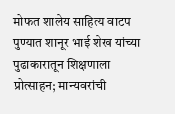मोफत शालेय साहित्य वाटप पुण्यात शानूर भाई शेख यांच्या पुढाकारातून शिक्षणाला प्रोत्साहन; मान्यवरांची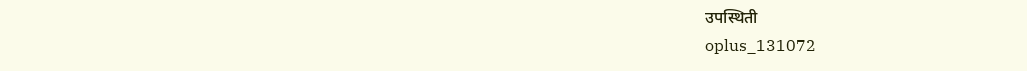उपस्थिती
oplus_131072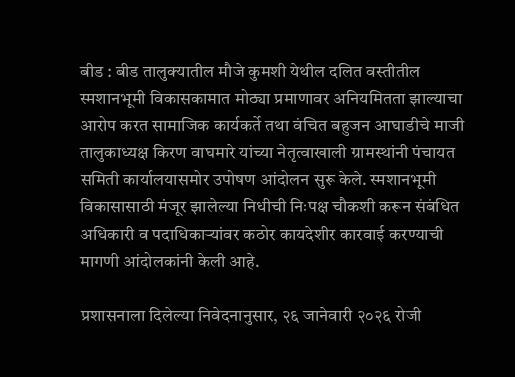बीड : बीड तालुक्यातील मौजे कुमशी येथील दलित वस्तीतील स्मशानभूमी विकासकामात मोठ्या प्रमाणावर अनियमितता झाल्याचा आरोप करत सामाजिक कार्यकर्ते तथा वंचित बहुजन आघाडीचे माजी तालुकाध्यक्ष किरण वाघमारे यांच्या नेतृत्वाखाली ग्रामस्थांनी पंचायत समिती कार्यालयासमोर उपोषण आंदोलन सुरू केले. स्मशानभूमी विकासासाठी मंजूर झालेल्या निधीची निःपक्ष चौकशी करून संबंधित अधिकारी व पदाधिकार्‍यांवर कठोर कायदेशीर कारवाई करण्याची मागणी आंदोलकांनी केली आहे.

प्रशासनाला दिलेल्या निवेदनानुसार, २६ जानेवारी २०२६ रोजी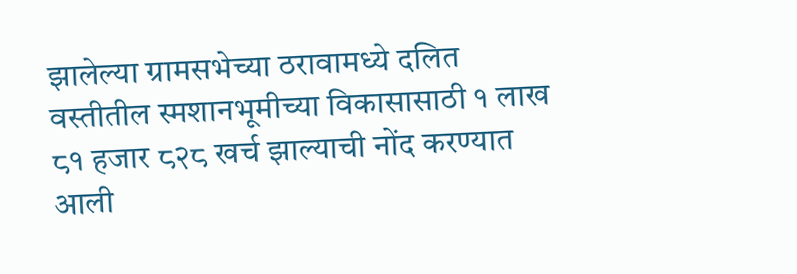झालेल्या ग्रामसभेच्या ठरावामध्ये दलित वस्तीतील स्मशानभूमीच्या विकासासाठी १ लाख ८१ हजार ८२८ खर्च झाल्याची नोंद करण्यात आली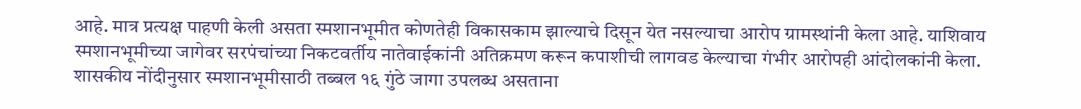आहे. मात्र प्रत्यक्ष पाहणी केली असता स्मशानभूमीत कोणतेही विकासकाम झाल्याचे दिसून येत नसल्याचा आरोप ग्रामस्थांनी केला आहे. याशिवाय स्मशानभूमीच्या जागेवर सरपंचांच्या निकटवर्तीय नातेवाईकांनी अतिक्रमण करून कपाशीची लागवड केल्याचा गंभीर आरोपही आंदोलकांनी केला. शासकीय नोंदीनुसार स्मशानभूमीसाठी तब्बल १६ गुंठे जागा उपलब्ध असताना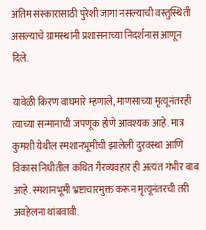अंतिम संस्कारासाठी पुरेशी जागा नसल्याची वस्तुस्थिती असल्याचे ग्रामस्थांनी प्रशासनाच्या निदर्शनास आणून दिले.

यावेळी किरण वाघमारे म्हणाले, माणसाच्या मृत्यूनंतरही त्याच्या सन्मानाची जपणूक होणे आवश्यक आहे. मात्र कुमशी येथील स्मशानभूमीची झालेली दुरवस्था आणि विकास निधीतील कथित गैरव्यवहार ही अत्यंत गंभीर बाब आहे. स्मशानभूमी भ्रष्टाचारमुक्त करून मृत्यूनंतरची तरी अवहेलना थांबवावी.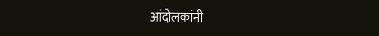आंदोलकांनी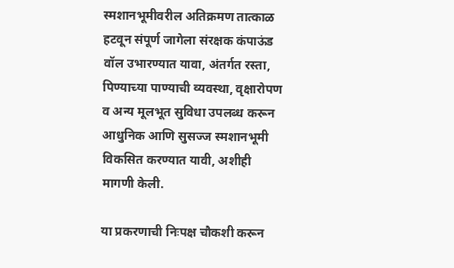स्मशानभूमीवरील अतिक्रमण तात्काळ हटवून संपूर्ण जागेला संरक्षक कंपाऊंड वॉल उभारण्यात यावा, अंतर्गत रस्ता, पिण्याच्या पाण्याची व्यवस्था, वृक्षारोपण व अन्य मूलभूत सुविधा उपलब्ध करून आधुनिक आणि सुसज्ज स्मशानभूमी विकसित करण्यात यावी, अशीही मागणी केली.

या प्रकरणाची निःपक्ष चौकशी करून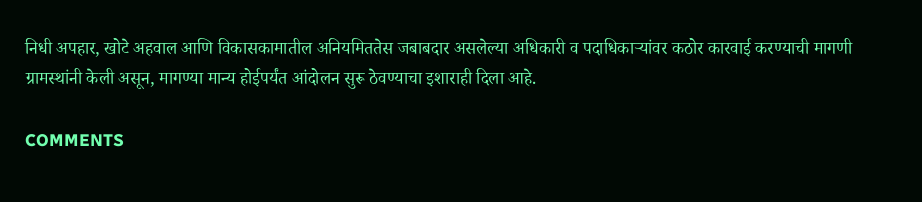निधी अपहार, खोटे अहवाल आणि विकासकामातील अनियमिततेस जबाबदार असलेल्या अधिकारी व पदाधिकार्‍यांवर कठोर कारवाई करण्याची मागणी ग्रामस्थांनी केली असून, मागण्या मान्य होईपर्यंत आंदोलन सुरू ठेवण्याचा इशाराही दिला आहे.

COMMENTS